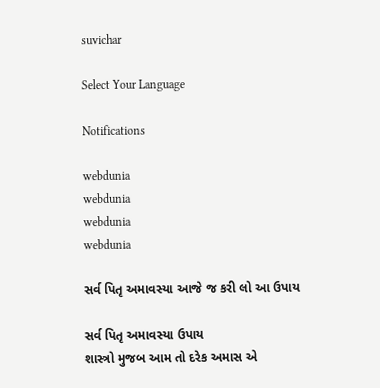suvichar

Select Your Language

Notifications

webdunia
webdunia
webdunia
webdunia

સર્વ પિતૃ અમાવસ્યા આજે જ કરી લો આ ઉપાય

સર્વ પિતૃ અમાવસ્યા ઉપાય
શાસ્ત્રો મુજબ આમ તો દરેક અમાસ એ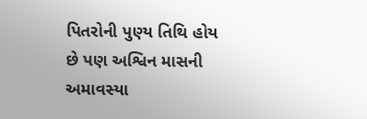પિતરોની પુણ્ય તિથિ હોય છે પણ અશ્વિન માસની અમાવસ્યા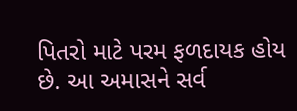પિતરો માટે પરમ ફળદાયક હોય છે. આ અમાસને સર્વ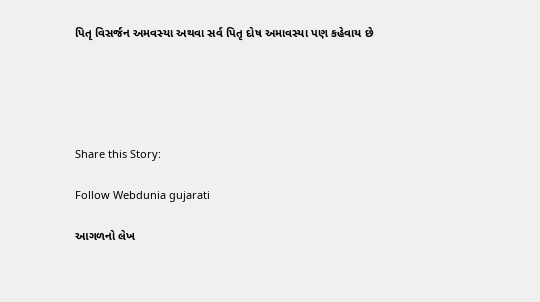પિતૃ વિસર્જન અમવસ્યા અથવા સર્વ પિતૃ દોષ અમાવસ્યા પણ કહેવાય છે





Share this Story:

Follow Webdunia gujarati

આગળનો લેખ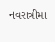નવરાત્રીમા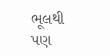ભૂલથી પણ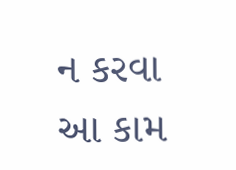ન કરવા આ કામ